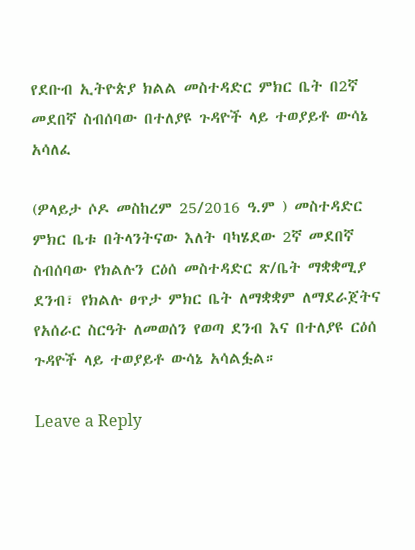የደቡብ ኢትዮጵያ ክልል መስተዳድር ምክር ቤት በ2ኛ መደበኛ ስብሰባው በተለያዩ ጉዳዮች ላይ ተወያይቶ ውሳኔ አሳለፈ

(ዎላይታ ሶዶ መስከረም 25/2016 ዓ.ም ) መስተዳድር ምክር ቤቱ በትላንትናው እለት ባካሄደው 2ኛ መደበኛ ስብሰባው የክልሉን ርዕሰ መስተዳድር ጽ/ቤት ማቋቋሚያ ደንብ፣ የክልሉ ፀጥታ ምክር ቤት ለማቋቋም ለማደራጀትና የአሰራር ስርዓት ለመወሰን የወጣ ደንብ እና በተለያዩ ርዕሰ ጉዳዮች ላይ ተወያይቶ ውሳኔ አሳልፏል።

Leave a Reply